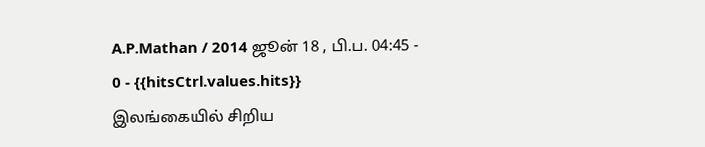A.P.Mathan / 2014 ஜூன் 18 , பி.ப. 04:45 - 0 - {{hitsCtrl.values.hits}}
இலங்கையில் சிறிய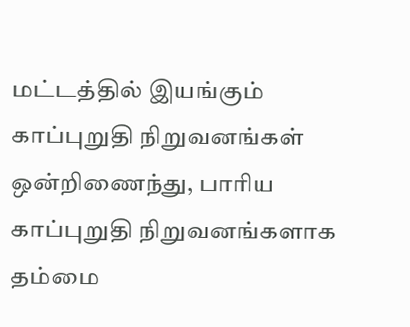மட்டத்தில் இயங்கும் காப்புறுதி நிறுவனங்கள் ஒன்றிணைந்து, பாரிய காப்புறுதி நிறுவனங்களாக தம்மை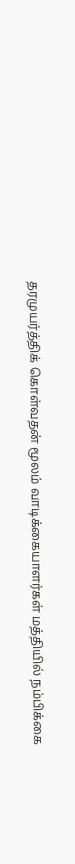தரமுயர்த்திக் கொள்வதன் மூலம் வாடிக்கையாளர்கள் மத்தியில் நம்பிக்கை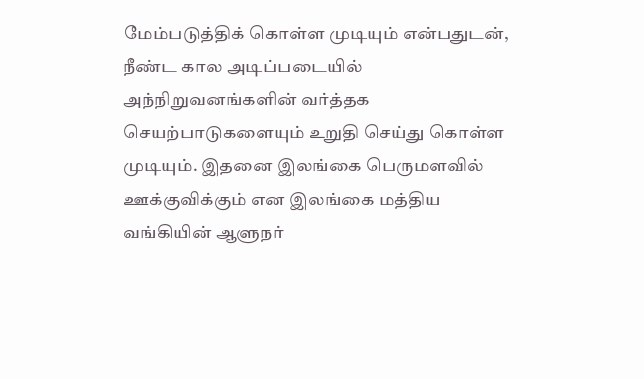மேம்படுத்திக் கொள்ள முடியும் என்பதுடன், நீண்ட கால அடிப்படையில் அந்நிறுவனங்களின் வர்த்தக செயற்பாடுகளையும் உறுதி செய்து கொள்ள முடியும். இதனை இலங்கை பெருமளவில் ஊக்குவிக்கும் என இலங்கை மத்திய வங்கியின் ஆளுநர்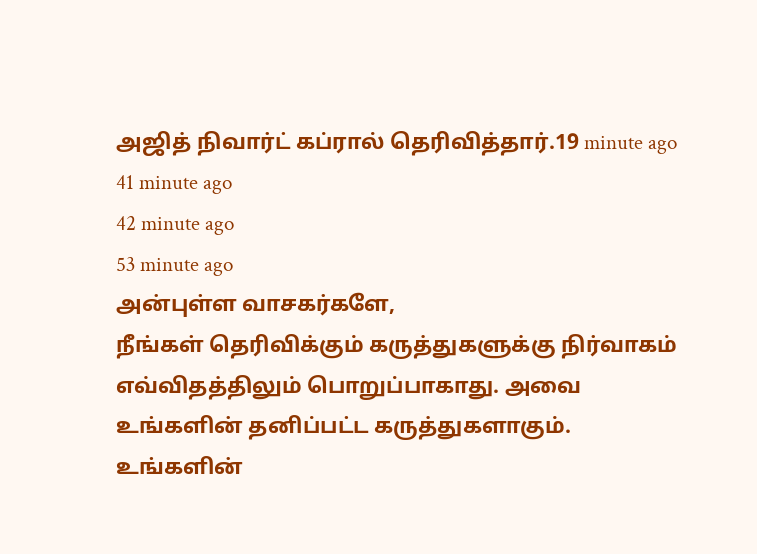அஜித் நிவார்ட் கப்ரால் தெரிவித்தார்.19 minute ago
41 minute ago
42 minute ago
53 minute ago
அன்புள்ள வாசகர்களே,
நீங்கள் தெரிவிக்கும் கருத்துகளுக்கு நிர்வாகம் எவ்விதத்திலும் பொறுப்பாகாது. அவை உங்களின் தனிப்பட்ட கருத்துகளாகும். உங்களின்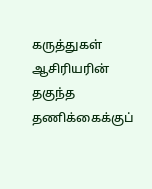கருத்துகள் ஆசிரியரின் தகுந்த தணிக்கைக்குப்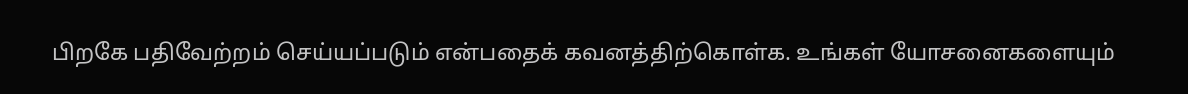பிறகே பதிவேற்றம் செய்யப்படும் என்பதைக் கவனத்திற்கொள்க. உங்கள் யோசனைகளையும்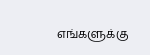எங்களுக்கு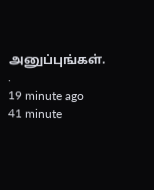அனுப்புங்கள். .
19 minute ago
41 minute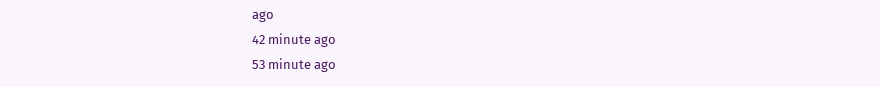ago
42 minute ago
53 minute ago